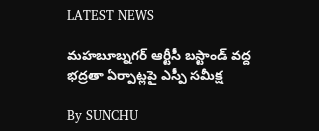LATEST NEWS

మహబూబ్నగర్ ఆర్టీసీ బస్టాండ్ వద్ద భద్రతా ఏర్పాట్లపై ఎస్పీ సమీక్ష

By SUNCHU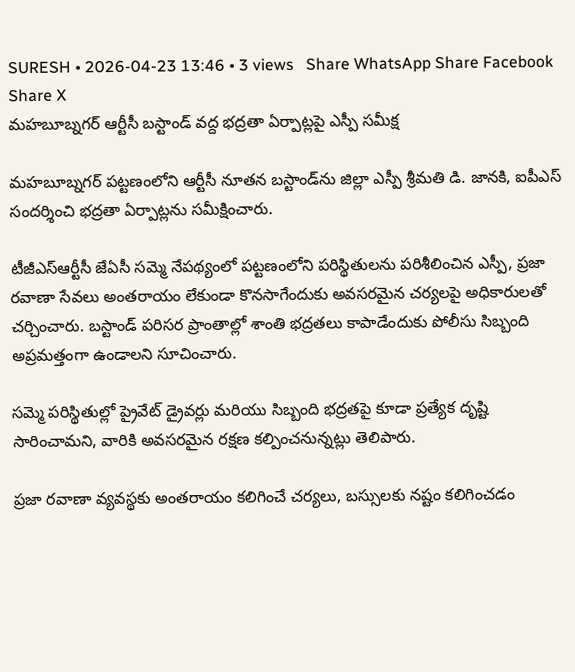SURESH • 2026-04-23 13:46 • 3 views   Share WhatsApp Share Facebook Share X
మహబూబ్నగర్ ఆర్టీసీ బస్టాండ్ వద్ద భద్రతా ఏర్పాట్లపై ఎస్పీ సమీక్ష

మహబూబ్నగర్ పట్టణంలోని ఆర్టీసీ నూతన బస్టాండ్‌ను జిల్లా ఎస్పీ శ్రీమతి డి. జానకి, ఐపీఎస్ సందర్శించి భద్రతా ఏర్పాట్లను సమీక్షించారు.

టీజీఎస్‌ఆర్టీసీ జేఏసీ సమ్మె నేపథ్యంలో పట్టణంలోని పరిస్థితులను పరిశీలించిన ఎస్పీ, ప్రజా రవాణా సేవలు అంతరాయం లేకుండా కొనసాగేందుకు అవసరమైన చర్యలపై అధికారులతో చర్చించారు. బస్టాండ్ పరిసర ప్రాంతాల్లో శాంతి భద్రతలు కాపాడేందుకు పోలీసు సిబ్బంది అప్రమత్తంగా ఉండాలని సూచించారు.

సమ్మె పరిస్థితుల్లో ప్రైవేట్ డ్రైవర్లు మరియు సిబ్బంది భద్రతపై కూడా ప్రత్యేక దృష్టి సారించామని, వారికి అవసరమైన రక్షణ కల్పించనున్నట్లు తెలిపారు.

ప్రజా రవాణా వ్యవస్థకు అంతరాయం కలిగించే చర్యలు, బస్సులకు నష్టం కలిగించడం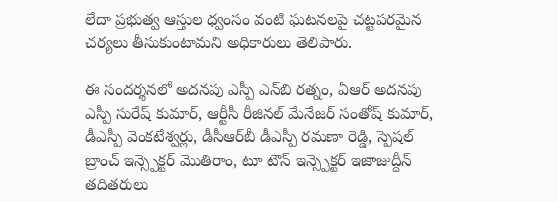లేదా ప్రభుత్వ ఆస్తుల ధ్వంసం వంటి ఘటనలపై చట్టపరమైన చర్యలు తీసుకుంటామని అధికారులు తెలిపారు.

ఈ సందర్శనలో అదనపు ఎస్పీ ఎన్‌బి రత్నం, ఏఆర్ అదనపు ఎస్పీ సురేష్ కుమార్, ఆర్టీసీ రీజినల్ మేనేజర్ సంతోష్ కుమార్, డీఎస్పీ వెంకటేశ్వర్లు, డీసీఆర్‌బీ డీఎస్పీ రమణా రెడ్డి, స్పెషల్ బ్రాంచ్ ఇన్స్పెక్టర్ మొతిరాం, టూ టౌన్ ఇన్స్పెక్టర్ ఇజాజుద్దీన్ తదితరులు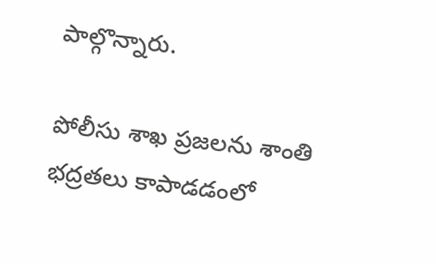పాల్గొన్నారు.

పోలీసు శాఖ ప్రజలను శాంతి భద్రతలు కాపాడడంలో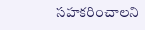సహకరించాలని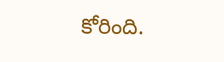కోరింది.